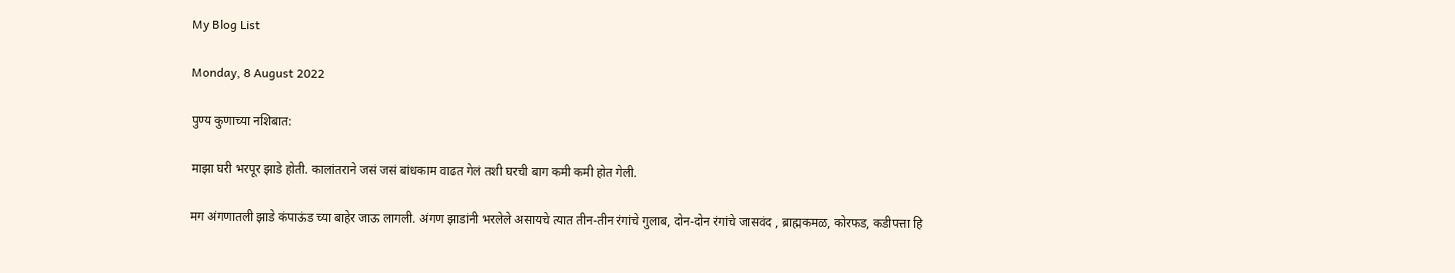My Blog List

Monday, 8 August 2022

पुण्य कुणाच्या नशिबात:

माझा घरी भरपूर झाडे होती. कालांतराने जसं जसं बांधकाम वाढत गेलं तशी घरची बाग कमी कमी होत गेली.

मग अंगणातली झाडे कंपाऊंड च्या बाहेर जाऊ लागली. अंगण झाडांनी भरलेले असायचे त्यात तीन-तीन रंगांचे गुलाब, दोन-दोन रंगांचे जासवंद , ब्राह्मकमळ, कोरफड, कडीपत्ता हि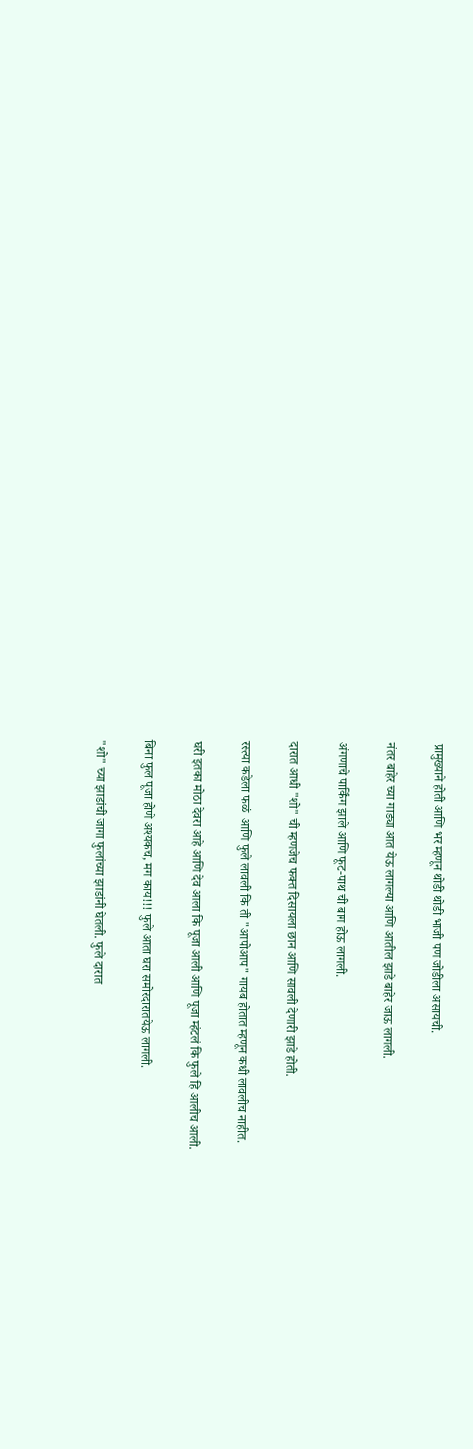प्रामुख्याने होती आणि भर म्हणून थोडी थोडी भाजी पण जोडीला असायची.

नंतर बाहेर च्या गाड्या आत येऊ लागल्या आणि आतील झाडे बाहेर जाऊ लागली.

अंगणाचे पार्किंग झाले आणि फूट-पाथ ची बाग होऊ लागली.

दारात आधी "शो" ची म्हणजेच फक्त दिसायला छान आणि सावली देणारी झाडे होती.

रस्त्या कडेला फळं  आणि फुले लावली कि ती "आपोआप" गायब होतात म्हणून कधी लावलीच नाहीत.

घरी इतका मोठा देवरा आहे आणि देव आला कि पूजा आली आणि पूजा म्हंटलं कि फुले हि आलीच आली.

बिना फुल पूजा होणे अश्यकच, मग काय!!! फुले आता घरा समोरदारातयेऊ लागली.

"शो" च्या झाडांची जागा फुलांच्या झाडांनी घेतली. फुले दारात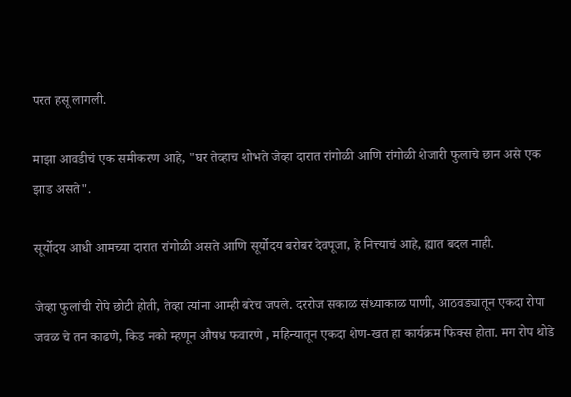परत हसू लागली.

माझा आवडीचं एक समीकरण आहे, "घर तेव्हाच शोभते जेव्हा दारात रांगोळी आणि रांगोळी शेजारी फुलाचे छान असे एक झाड असते".

सूर्योदय आधी आमच्या दारात रांगोळी असते आणि सूर्योदय बरोबर देवपूजा, हे नित्त्याचं आहे, ह्यात बदल नाही.

जेव्हा फुलांची रोपे छोटी होती, तेव्हा त्यांना आम्ही बरेच जपले. दररोज सकाळ संध्याकाळ पाणी, आठवड्यातून एकदा रोपा जवळ चे तन काढणे, किड नको म्हणून औषध फवारणे , महिन्यातून एकदा शेण-खत हा कार्यक्रम फिक्स होता. मग रोप थोडे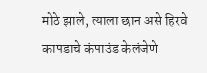मोठे झाले, त्याला छान असे हिरवे कापडाचे कंपाउंड केलंजेणे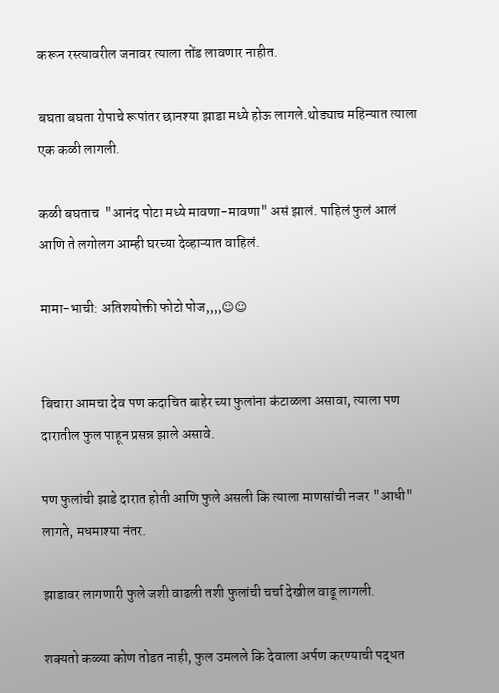करून रस्त्यावरील जनावर त्याला तोंड लावणार नाहीत.

बघता बघता रोपाचे रूपांतर छानश्या झाडा मध्ये होऊ लागले.थोड्याच महिन्यात त्याला एक कळी लागली.

कळी बघताच  "आनंद पोटा मध्ये मावणा-मावणा" असं झालं. पाहिलं फुलं आलं आणि ते लगोलग आम्ही घरच्या देव्हाऱ्यात वाहिलं.

मामा-भाची: अतिशयोक्ती फोटो पोज,,,,☺☺


बिचारा आमचा देव पण कदाचित बाहेर च्या फुलांना कंटाळला असावा, त्याला पण दारातील फुल पाहून प्रसन्न झाले असावे.

पण फुलांची झाडे दारात होती आणि फुले असली कि त्याला माणसांची नजर "आधी" लागते, मधमाश्या नंतर.

झाडावर लागणारी फुले जशी वाढली तशी फुलांची चर्चा देखील वाढू लागली.

शक्यतो कळ्या कोण तोडत नाही, फुल उमलले कि देवाला अर्पण करण्याची पद्धत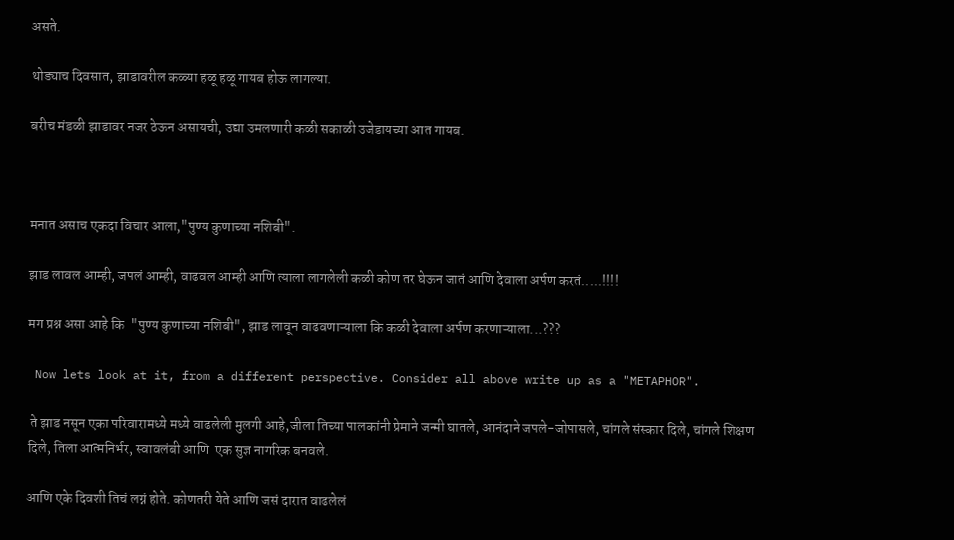असते.

थोड्याच दिवसात, झाडावरील कळ्या हळू हळू गायब होऊ लागल्या.

बरीच मंडळी झाडावर नजर ठेऊन असायची, उद्या उमलणारी कळी सकाळी उजेडायच्या आत गायब.



मनात असाच एकदा विचार आला,"पुण्य कुणाच्या नशिबी".

झाड लावल आम्ही, जपलं आम्ही, वाढवल आम्ही आणि त्याला लागलेली कळी कोण तर घेऊन जातं आणि देवाला अर्पण करतं.....!!!!

मग प्रश्न असा आहे कि  "पुण्य कुणाच्या नशिबी", झाड लावून वाढवणाऱ्याला कि कळी देवाला अर्पण करणाऱ्याला...???

 Now lets look at it, from a different perspective. Consider all above write up as a "METAPHOR".

 ते झाड नसून एका परिवारामध्ये मध्ये वाढलेली मुलगी आहे,जीला तिच्या पालकांनी प्रेमाने जन्मी घातले, आनंदाने जपले-जोपासले, चांगले संस्कार दिले, चांगले शिक्षण दिले, तिला आत्मनिर्भर, स्वावलंबी आणि  एक सुज्ञ नागरिक बनवले.

आणि एके दिवशी तिचं लग्नं होते. कोणतरी येते आणि जसं दारात वाढलेलं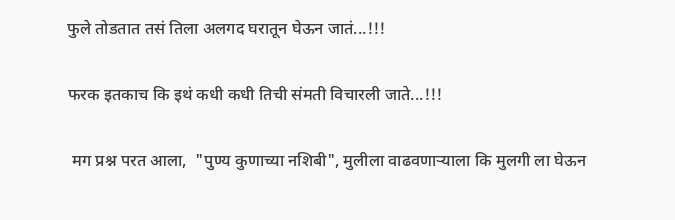फुले तोडतात तसं तिला अलगद घरातून घेऊन जातं...!!!

फरक इतकाच कि इथं कधी कधी तिची संमती विचारली जाते...!!!

 मग प्रश्न परत आला,  "पुण्य कुणाच्या नशिबी", मुलीला वाढवणाऱ्याला कि मुलगी ला घेऊन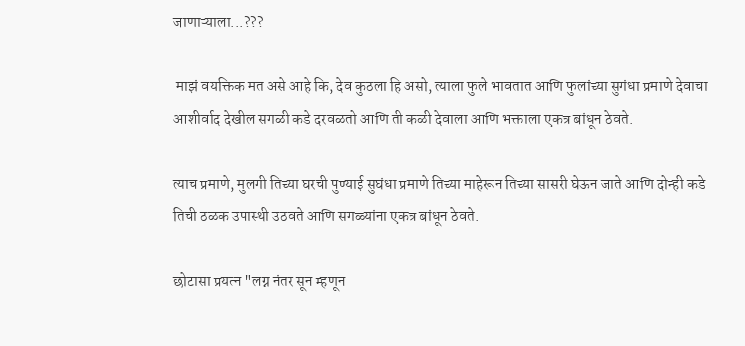जाणाऱ्याला...???

 माझं वयक्तिक मत असे आहे कि, देव कुठला हि असो, त्याला फुले भावतात आणि फुलांच्या सुगंधा प्रमाणे देवाचा आशीर्वाद देखील सगळी कडे दरवळतो आणि ती कळी देवाला आणि भक्ताला एकत्र बांधून ठेवते.

त्याच प्रमाणे, मुलगी तिच्या घरची पुण्याई सुघंधा प्रमाणे तिच्या माहेरून तिच्या सासरी घेऊन जाते आणि दोन्ही कडे तिची ठळक उपास्थी उठवते आणि सगळ्यांना एकत्र बांधून ठेवते.

छोटासा प्रयत्न "लग्न नंतर सून म्हणून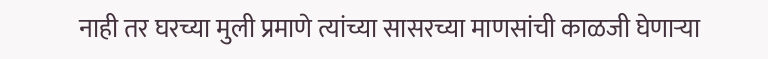नाही तर घरच्या मुली प्रमाणे त्यांच्या सासरच्या माणसांची काळजी घेणाऱ्या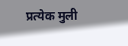प्रत्येक मुली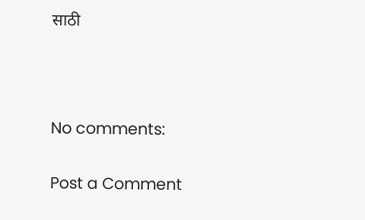साठी



No comments:

Post a Comment